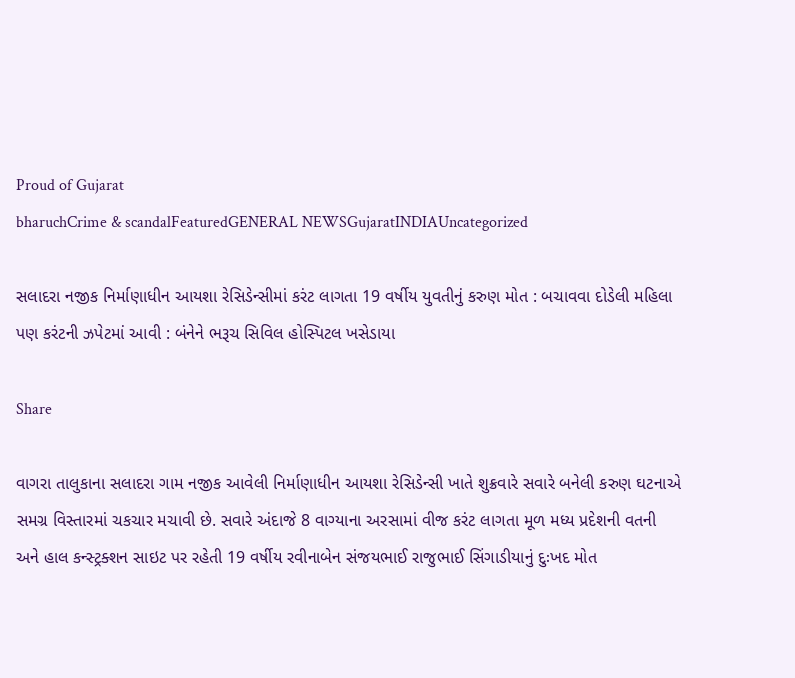Proud of Gujarat
bharuchCrime & scandalFeaturedGENERAL NEWSGujaratINDIAUncategorized

સલાદરા નજીક નિર્માણાધીન આયશા રેસિડેન્સીમાં કરંટ લાગતા 19 વર્ષીય યુવતીનું કરુણ મોત : બચાવવા દોડેલી મહિલા પણ કરંટની ઝપેટમાં આવી : બંનેને ભરૂચ સિવિલ હોસ્પિટલ ખસેડાયા

Share

વાગરા તાલુકાના સલાદરા ગામ નજીક આવેલી નિર્માણાધીન આયશા રેસિડેન્સી ખાતે શુક્રવારે સવારે બનેલી કરુણ ઘટનાએ સમગ્ર વિસ્તારમાં ચકચાર મચાવી છે. સવારે અંદાજે 8 વાગ્યાના અરસામાં વીજ કરંટ લાગતા મૂળ મધ્ય પ્રદેશની વતની અને હાલ કન્સ્ટ્રક્શન સાઇટ પર રહેતી 19 વર્ષીય રવીનાબેન સંજયભાઈ રાજુભાઈ સિંગાડીયાનું દુઃખદ મોત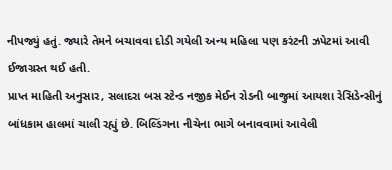નીપજ્યું હતું. જ્યારે તેમને બચાવવા દોડી ગયેલી અન્ય મહિલા પણ કરંટની ઝપેટમાં આવી ઈજાગ્રસ્ત થઈ હતી.
પ્રાપ્ત માહિતી અનુસાર, સલાદરા બસ સ્ટેન્ડ નજીક મેઈન રોડની બાજુમાં આયશા રેસિડેન્સીનું બાંધકામ હાલમાં ચાલી રહ્યું છે. બિલ્ડિંગના નીચેના ભાગે બનાવવામાં આવેલી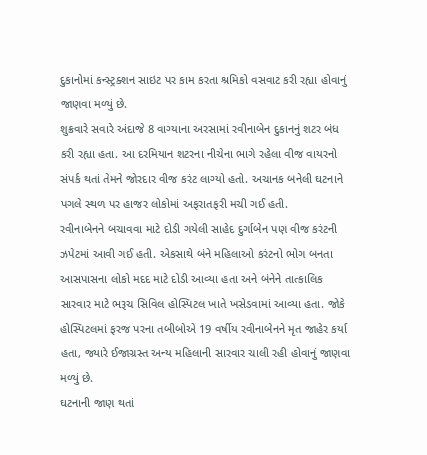દુકાનોમાં કન્સ્ટ્રક્શન સાઇટ પર કામ કરતા શ્રમિકો વસવાટ કરી રહ્યા હોવાનું જાણવા મળ્યું છે.
શુક્રવારે સવારે અંદાજે 8 વાગ્યાના અરસામાં રવીનાબેન દુકાનનું શટર બંધ કરી રહ્યા હતા. આ દરમિયાન શટરના નીચેના ભાગે રહેલા વીજ વાયરનો સંપર્ક થતાં તેમને જોરદાર વીજ કરંટ લાગ્યો હતો. અચાનક બનેલી ઘટનાને પગલે સ્થળ પર હાજર લોકોમાં અફરાતફરી મચી ગઈ હતી.
રવીનાબેનને બચાવવા માટે દોડી ગયેલી સાહેદ દુર્ગાબેન પણ વીજ કરંટની ઝપેટમાં આવી ગઈ હતી. એકસાથે બંને મહિલાઓ કરંટનો ભોગ બનતા આસપાસના લોકો મદદ માટે દોડી આવ્યા હતા અને બંનેને તાત્કાલિક સારવાર માટે ભરૂચ સિવિલ હોસ્પિટલ ખાતે ખસેડવામાં આવ્યા હતા. જોકે હોસ્પિટલમાં ફરજ પરના તબીબોએ 19 વર્ષીય રવીનાબેનને મૃત જાહેર કર્યા હતા, જ્યારે ઈજાગ્રસ્ત અન્ય મહિલાની સારવાર ચાલી રહી હોવાનું જાણવા મળ્યું છે.
ઘટનાની જાણ થતાં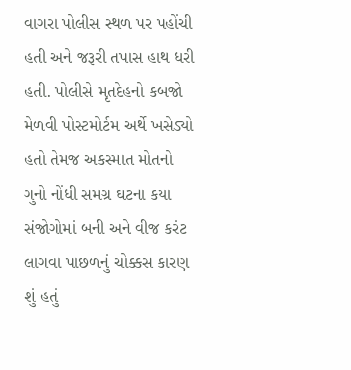વાગરા પોલીસ સ્થળ પર પહોંચી હતી અને જરૂરી તપાસ હાથ ધરી હતી. પોલીસે મૃતદેહનો કબજો મેળવી પોસ્ટમોર્ટમ અર્થે ખસેડ્યો હતો તેમજ અકસ્માત મોતનો ગુનો નોંધી સમગ્ર ઘટના કયા સંજોગોમાં બની અને વીજ કરંટ લાગવા પાછળનું ચોક્કસ કારણ શું હતું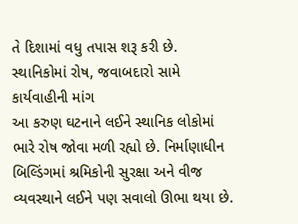તે દિશામાં વધુ તપાસ શરૂ કરી છે.
સ્થાનિકોમાં રોષ, જવાબદારો સામે કાર્યવાહીની માંગ
આ કરુણ ઘટનાને લઈને સ્થાનિક લોકોમાં ભારે રોષ જોવા મળી રહ્યો છે. નિર્માણાધીન બિલ્ડિંગમાં શ્રમિકોની સુરક્ષા અને વીજ વ્યવસ્થાને લઈને પણ સવાલો ઊભા થયા છે.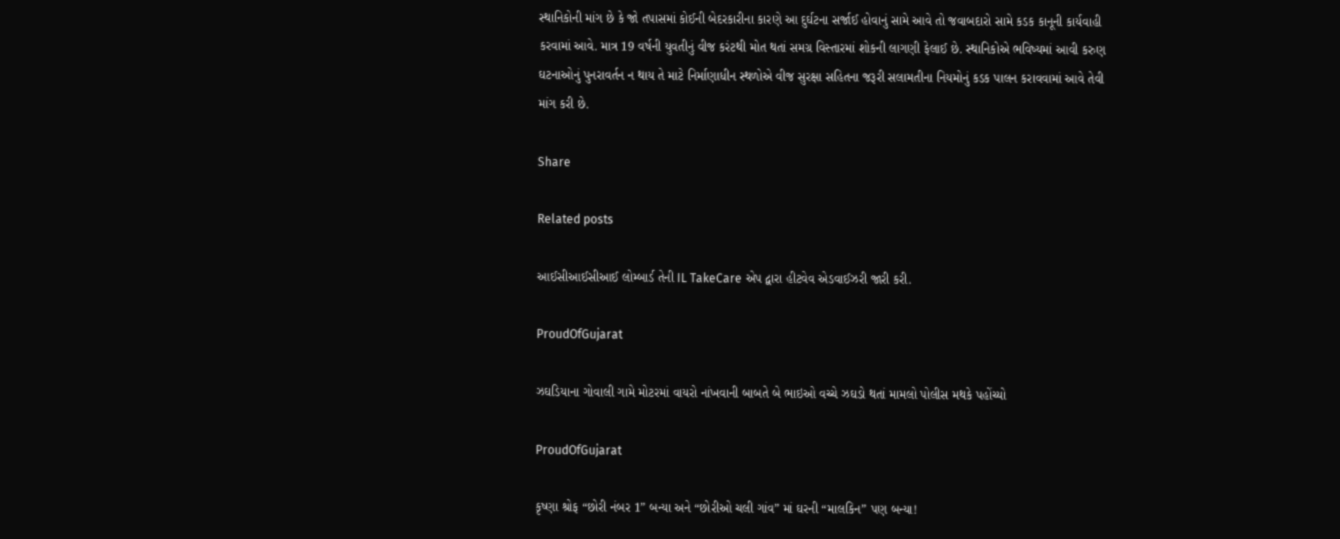સ્થાનિકોની માંગ છે કે જો તપાસમાં કોઈની બેદરકારીના કારણે આ દુર્ઘટના સર્જાઈ હોવાનું સામે આવે તો જવાબદારો સામે કડક કાનૂની કાર્યવાહી કરવામાં આવે. માત્ર 19 વર્ષની યુવતીનું વીજ કરંટથી મોત થતાં સમગ્ર વિસ્તારમાં શોકની લાગણી ફેલાઈ છે. સ્થાનિકોએ ભવિષ્યમાં આવી કરુણ ઘટનાઓનું પુનરાવર્તન ન થાય તે માટે નિર્માણાધીન સ્થળોએ વીજ સુરક્ષા સહિતના જરૂરી સલામતીના નિયમોનું કડક પાલન કરાવવામાં આવે તેવી માંગ કરી છે.

Share

Related posts

આઈસીઆઈસીઆઈ લોમ્બાર્ડ તેની IL TakeCare એપ દ્વારા હીટવેવ એડવાઈઝરી જારી કરી.

ProudOfGujarat

ઝઘડિયાના ગોવાલી ગામે મોટરમાં વાયરો નાંખવાની બાબતે બે ભાઇઓ વચ્ચે ઝઘડો થતાં મામલો પોલીસ મથકે પહોંચ્યો

ProudOfGujarat

કૃષ્ણા શ્રોફ “છોરી નંબર 1” બન્યા અને “છોરીઓ ચલી ગાંવ” માં ઘરની “માલકિન” પણ બન્યા!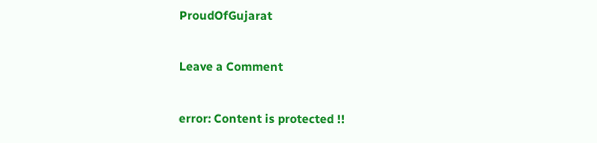ProudOfGujarat

Leave a Comment

error: Content is protected !!